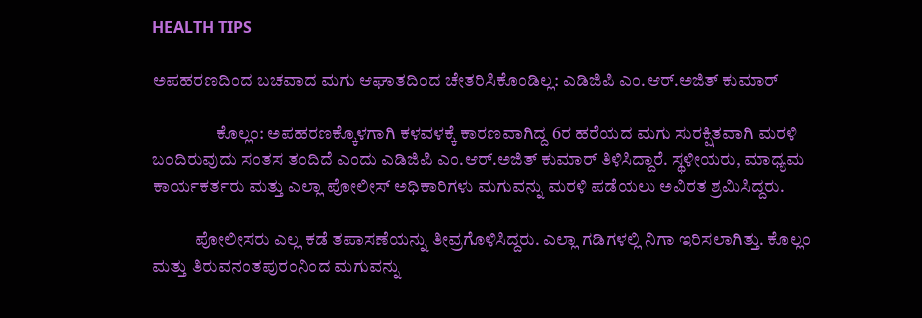HEALTH TIPS

ಅಪಹರಣದಿಂದ ಬಚವಾದ ಮಗು ಆಘಾತದಿಂದ ಚೇತರಿಸಿಕೊಂಡಿಲ್ಲ: ಎಡಿಜಿಪಿ ಎಂ.ಆರ್.ಅಜಿತ್ ಕುಮಾರ್

                  ಕೊಲ್ಲಂ: ಅಪಹರಣಕ್ಕೊಳಗಾಗಿ ಕಳವಳಕ್ಕೆ ಕಾರಣವಾಗಿದ್ದ 6ರ ಹರೆಯದ ಮಗು ಸುರಕ್ಷಿತವಾಗಿ ಮರಳಿ ಬಂದಿರುವುದು ಸಂತಸ ತಂದಿದೆ ಎಂದು ಎಡಿಜಿಪಿ ಎಂ.ಆರ್.ಅಜಿತ್ ಕುಮಾರ್ ತಿಳಿಸಿದ್ದಾರೆ. ಸ್ಥಳೀಯರು, ಮಾಧ್ಯಮ ಕಾರ್ಯಕರ್ತರು ಮತ್ತು ಎಲ್ಲಾ ಪೋಲೀಸ್ ಅಧಿಕಾರಿಗಳು ಮಗುವನ್ನು ಮರಳಿ ಪಡೆಯಲು ಅವಿರತ ಶ್ರಮಿಸಿದ್ದರು.

            ಪೋಲೀಸರು ಎಲ್ಲ ಕಡೆ ತಪಾಸಣೆಯನ್ನು ತೀವ್ರಗೊಳಿಸಿದ್ದರು. ಎಲ್ಲಾ ಗಡಿಗಳಲ್ಲಿ ನಿಗಾ ಇರಿಸಲಾಗಿತ್ತು. ಕೊಲ್ಲಂ ಮತ್ತು ತಿರುವನಂತಪುರಂನಿಂದ ಮಗುವನ್ನು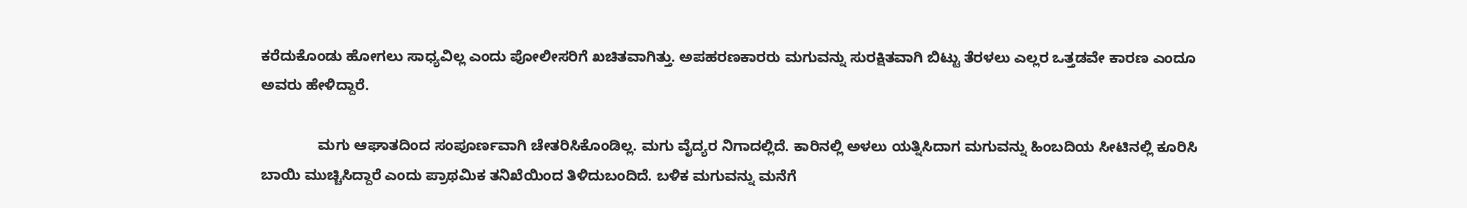ಕರೆದುಕೊಂಡು ಹೋಗಲು ಸಾಧ್ಯವಿಲ್ಲ ಎಂದು ಪೋಲೀಸರಿಗೆ ಖಚಿತವಾಗಿತ್ತು. ಅಪಹರಣಕಾರರು ಮಗುವನ್ನು ಸುರಕ್ಷಿತವಾಗಿ ಬಿಟ್ಟು ತೆರಳಲು ಎಲ್ಲರ ಒತ್ತಡವೇ ಕಾರಣ ಎಂದೂ ಅವರು ಹೇಳಿದ್ದಾರೆ.

              ಮಗು ಆಘಾತದಿಂದ ಸಂಪೂರ್ಣವಾಗಿ ಚೇತರಿಸಿಕೊಂಡಿಲ್ಲ. ಮಗು ವೈದ್ಯರ ನಿಗಾದಲ್ಲಿದೆ. ಕಾರಿನಲ್ಲಿ ಅಳಲು ಯತ್ನಿಸಿದಾಗ ಮಗುವನ್ನು ಹಿಂಬದಿಯ ಸೀಟಿನಲ್ಲಿ ಕೂರಿಸಿ ಬಾಯಿ ಮುಚ್ಚಿಸಿದ್ದಾರೆ ಎಂದು ಪ್ರಾಥಮಿಕ ತನಿಖೆಯಿಂದ ತಿಳಿದುಬಂದಿದೆ. ಬಳಿಕ ಮಗುವನ್ನು ಮನೆಗೆ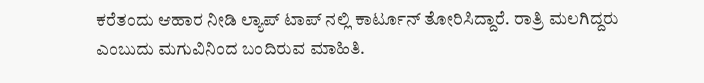ಕರೆತಂದು ಆಹಾರ ನೀಡಿ ಲ್ಯಾಪ್ ಟಾಪ್ ನಲ್ಲಿ ಕಾರ್ಟೂನ್ ತೋರಿಸಿದ್ದಾರೆ. ರಾತ್ರಿ ಮಲಗಿದ್ದರು ಎಂಬುದು ಮಗುವಿನಿಂದ ಬಂದಿರುವ ಮಾಹಿತಿ.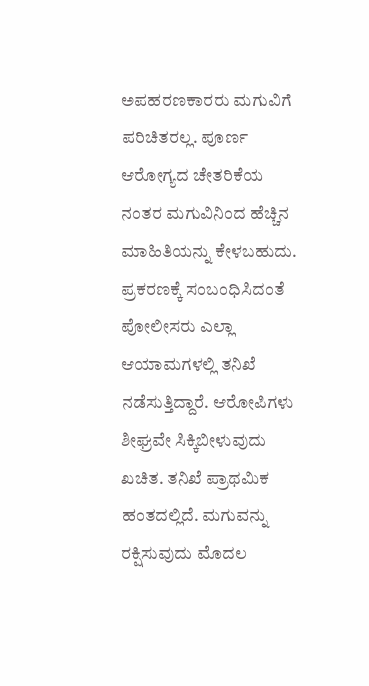ಅಪಹರಣಕಾರರು ಮಗುವಿಗೆ ಪರಿಚಿತರಲ್ಲ. ಪೂರ್ಣ ಆರೋಗ್ಯದ ಚೇತರಿಕೆಯ ನಂತರ ಮಗುವಿನಿಂದ ಹೆಚ್ಚಿನ ಮಾಹಿತಿಯನ್ನು ಕೇಳಬಹುದು. ಪ್ರಕರಣಕ್ಕೆ ಸಂಬಂಧಿಸಿದಂತೆ ಪೋಲೀಸರು ಎಲ್ಲಾ ಆಯಾಮಗಳಲ್ಲಿ ತನಿಖೆ ನಡೆಸುತ್ತಿದ್ದಾರೆ. ಆರೋಪಿಗಳು ಶೀಘ್ರವೇ ಸಿಕ್ಕಿಬೀಳುವುದು ಖಚಿತ. ತನಿಖೆ ಪ್ರಾಥಮಿಕ ಹಂತದಲ್ಲಿದೆ. ಮಗುವನ್ನು ರಕ್ಷಿಸುವುದು ಮೊದಲ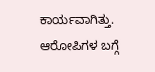ಕಾರ್ಯವಾಗಿತ್ತು. ಆರೋಪಿಗಳ ಬಗ್ಗೆ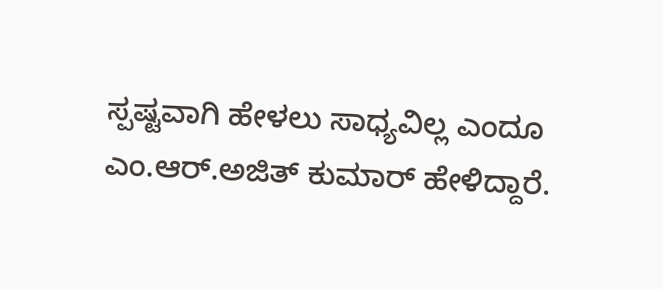ಸ್ಪಷ್ಟವಾಗಿ ಹೇಳಲು ಸಾಧ್ಯವಿಲ್ಲ ಎಂದೂ ಎಂ.ಆರ್.ಅಜಿತ್ ಕುಮಾರ್ ಹೇಳಿದ್ದಾರೆ.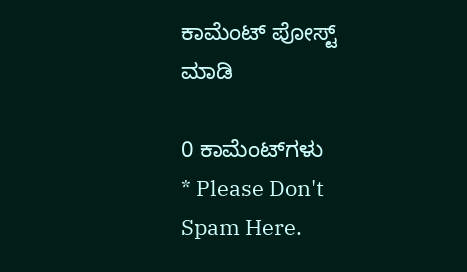ಕಾಮೆಂಟ್‌‌ ಪೋಸ್ಟ್‌ ಮಾಡಿ

0 ಕಾಮೆಂಟ್‌ಗಳು
* Please Don't Spam Here.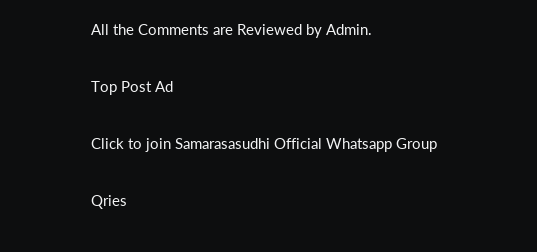All the Comments are Reviewed by Admin.

Top Post Ad

Click to join Samarasasudhi Official Whatsapp Group

Qries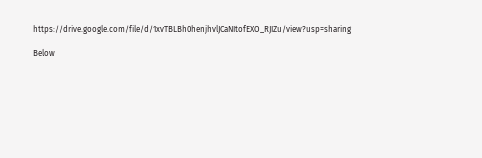https://drive.google.com/file/d/1xvTBLBh0henjhvlJCaNItofEXO_RJIZu/view?usp=sharing

Below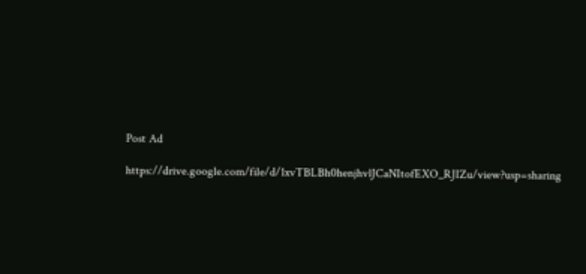Post Ad

https://drive.google.com/file/d/1xvTBLBh0henjhvlJCaNItofEXO_RJIZu/view?usp=sharing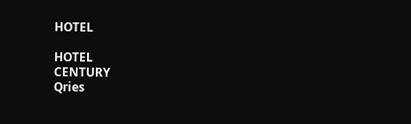HOTEL

HOTEL
CENTURY
Qries